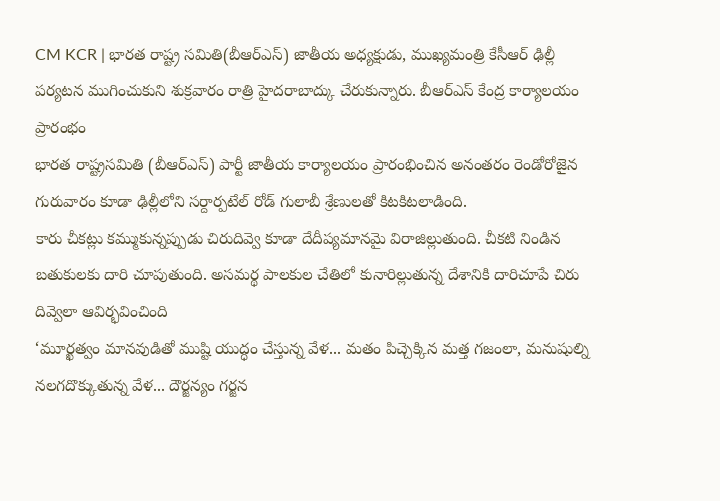CM KCR | భారత రాష్ట్ర సమితి(బీఆర్ఎస్) జాతీయ అధ్యక్షుడు, ముఖ్యమంత్రి కేసీఆర్ ఢిల్లీ పర్యటన ముగించుకుని శుక్రవారం రాత్రి హైదరాబాద్కు చేరుకున్నారు. బీఆర్ఎస్ కేంద్ర కార్యాలయం ప్రారంభం
భారత రాష్ట్రసమితి (బీఆర్ఎస్) పార్టీ జాతీయ కార్యాలయం ప్రారంభించిన అనంతరం రెండోరోజైన గురువారం కూడా ఢిల్లీలోని సర్దార్పటేల్ రోడ్ గులాబీ శ్రేణులతో కిటకిటలాడింది.
కారు చీకట్లు కమ్ముకున్నప్పుడు చిరుదివ్వె కూడా దేదీప్యమానమై విరాజిల్లుతుంది. చీకటి నిండిన బతుకులకు దారి చూపుతుంది. అసమర్థ పాలకుల చేతిలో కునారిల్లుతున్న దేశానికి దారిచూపే చిరు దివ్వెలా ఆవిర్భవించింది
‘మూర్ఖత్వం మానవుడితో ముష్టి యుద్ధం చేస్తున్న వేళ... మతం పిచ్చెక్కిన మత్త గజంలా, మనుషుల్ని నలగదొక్కుతున్న వేళ... దౌర్జన్యం గర్జన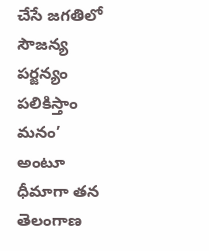చేసే జగతిలో సౌజన్య పర్జన్యం పలికిస్తాం మనం’ అంటూ ధీమాగా తన తెలంగాణ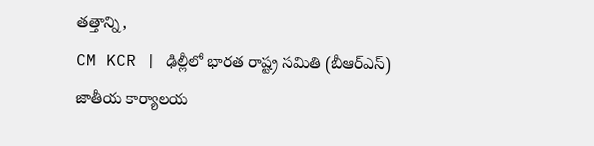తత్తాన్ని,
CM KCR | ఢిల్లీలో భారత రాష్ట్ర సమితి (బీఆర్ఎస్) జాతీయ కార్యాలయ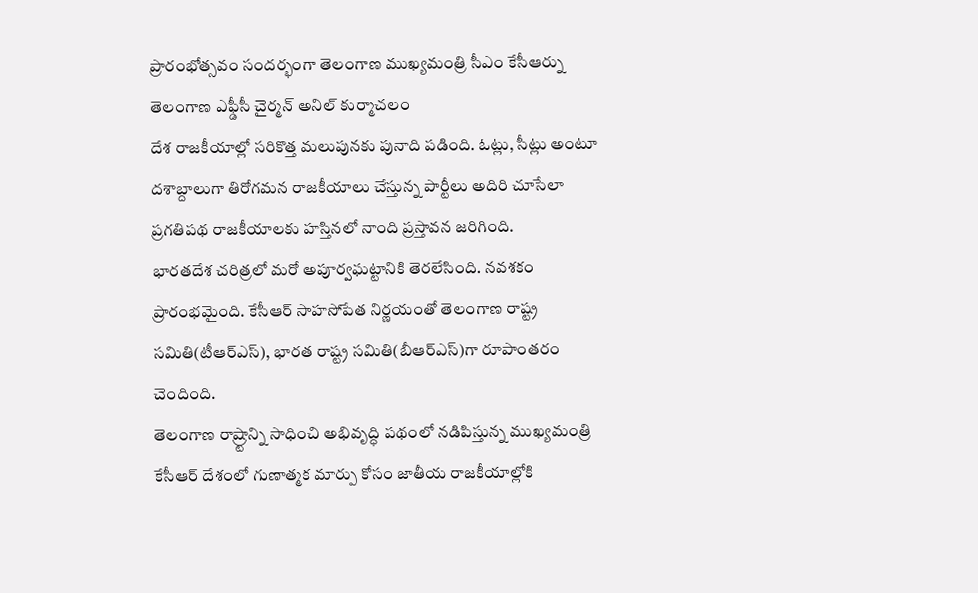ప్రారంభోత్సవం సందర్భంగా తెలంగాణ ముఖ్యమంత్రి సీఎం కేసీఆర్ను తెలంగాణ ఎఫ్డీసీ చైర్మన్ అనిల్ కుర్మాచలం
దేశ రాజకీయాల్లో సరికొత్త మలుపునకు పునాది పడింది. ఓట్లు, సీట్లు అంటూ దశాబ్దాలుగా తిరోగమన రాజకీయాలు చేస్తున్న పార్టీలు అదిరి చూసేలా ప్రగతిపథ రాజకీయాలకు హస్తినలో నాంది ప్రస్తావన జరిగింది.
భారతదేశ చరిత్రలో మరో అపూర్వఘట్టానికి తెరలేసింది. నవశకం ప్రారంభమైంది. కేసీఆర్ సాహసోపేత నిర్ణయంతో తెలంగాణ రాష్ట్ర సమితి(టీఆర్ఎస్), భారత రాష్ట్ర సమితి(బీఆర్ఎస్)గా రూపాంతరం చెందింది.
తెలంగాణ రాష్ర్టాన్ని సాధించి అభివృద్ధి పథంలో నడిపిస్తున్న ముఖ్యమంత్రి కేసీఆర్ దేశంలో గుణాత్మక మార్పు కోసం జాతీయ రాజకీయాల్లోకి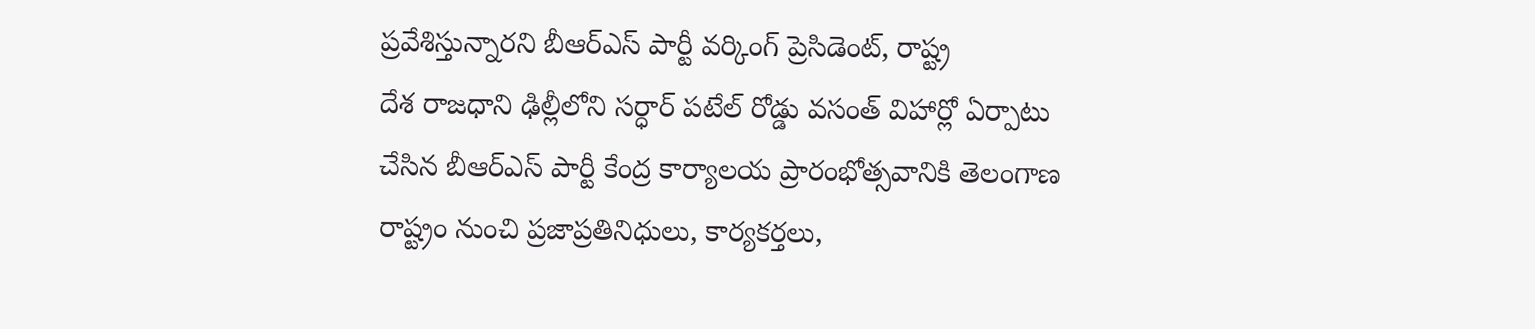ప్రవేశిస్తున్నారని బీఆర్ఎస్ పార్టీ వర్కింగ్ ప్రెసిడెంట్, రాష్ట్ర
దేశ రాజధాని ఢిల్లీలోని సర్ధార్ పటేల్ రోడ్డు వసంత్ విహార్లో ఏర్పాటు చేసిన బీఆర్ఎస్ పార్టీ కేంద్ర కార్యాలయ ప్రారంభోత్సవానికి తెలంగాణ రాష్ట్రం నుంచి ప్రజాప్రతినిధులు, కార్యకర్తలు,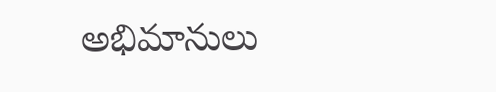అభిమానులు